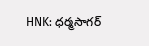HNK: ధర్మసాగర్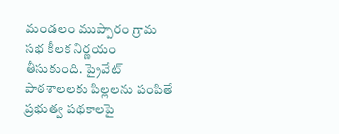మండలం ముప్పారం గ్రామ సభ కీలక నిర్ణయం తీసుకుంది. ప్రైవేట్ పాఠశాలలకు పిల్లలను పంపితే ప్రభుత్వ పథకాలపై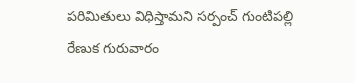పరిమితులు విధిస్తామని సర్పంచ్ గుంటిపల్లి రేణుక గురువారం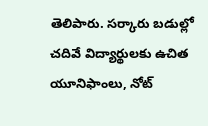తెలిపారు. సర్కారు బడుల్లో చదివే విద్యార్థులకు ఉచిత యూనిఫాంలు, నోట్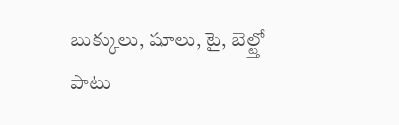బుక్కులు, షూలు, టై, బెల్ట్తో పాటు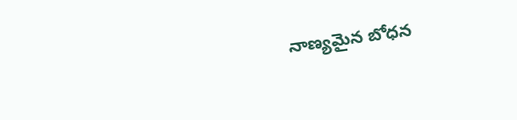నాణ్యమైన బోధన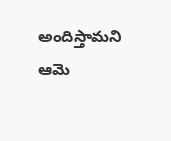అందిస్తామని ఆమె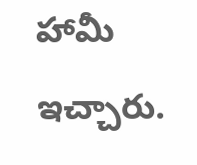హామీ ఇచ్చారు.